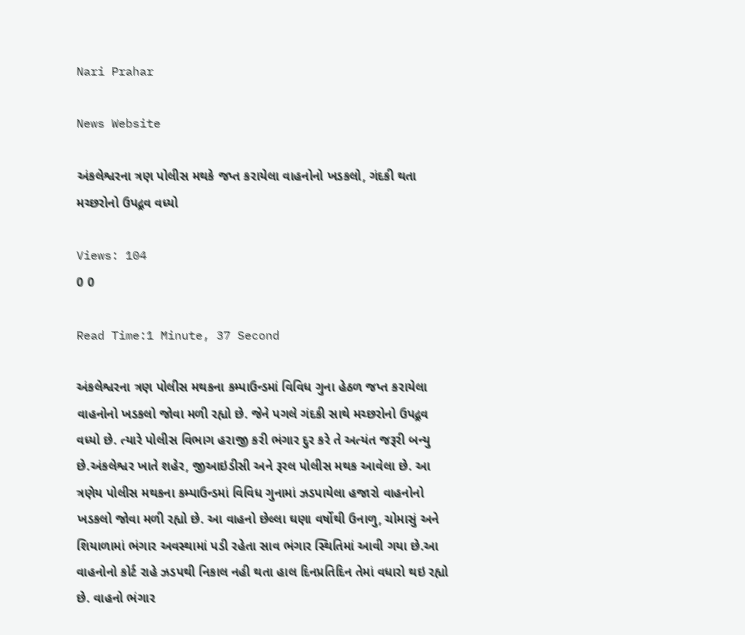Nari Prahar

News Website

અંકલેશ્વરના ત્રણ પોલીસ મથકે જપ્ત કરાયેલા વાહનોનો ખડકલો, ગંદકી થતા મચ્છરોનો ઉપદ્ર્રવ વધ્યો

Views: 104
0 0

Read Time:1 Minute, 37 Second

અંકલેશ્વરના ત્રણ પોલીસ મથકના કમ્પાઉન્ડમાં વિવિધ ગુના હેઠળ જપ્ત કરાયેલા વાહનોનો ખડકલો જોવા મળી રહ્યો છે. જેને પગલે ગંદકી સાથે મચ્છરોનો ઉપદ્ર્રવ વધ્યો છે. ત્યારે પોલીસ વિભાગ હરાજી કરી ભંગાર દુર કરે તે અત્યંત જરૂરી બન્યુ છે.અંકલેશ્વર ખાતે શહેર, જીઆઇડીસી અને રૂરલ પોલીસ મથક આવેલા છે. આ ત્રણેય પોલીસ મથકના કમ્પાઉન્ડમાં વિવિધ ગુનામાં ઝડપાયેલા હજારો વાહનોનો ખડકલો જોવા મળી રહ્યો છે. આ વાહનો છેલ્લા ઘણા વર્ષોથી ઉનાળુ, ચોમાસું અને શિયાળામાં ભંગાર અવસ્થામાં પડી રહેતા સાવ ભંગાર સ્થિતિમાં આવી ગયા છે.આ વાહનોનો કોર્ટ રાહે ઝડપથી નિકાલ નહી થતા હાલ દિનપ્રતિદિન તેમાં વધારો થઇ રહ્યો છે. વાહનો ભંગાર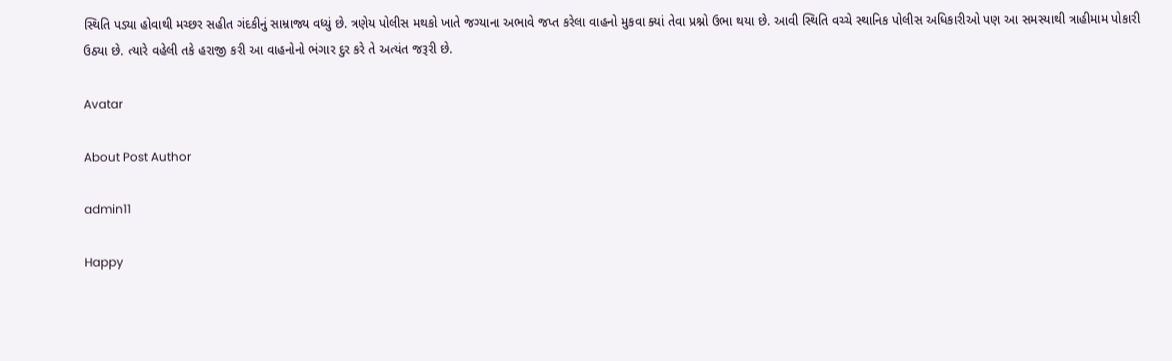સ્થિતિ પડ્યા હોવાથી મચ્છર સહીત ગંદકીનું સામ્રાજ્ય વધ્યું છે. ત્રણેય પોલીસ મથકો ખાતે જગ્યાના અભાવે જપ્ત કરેલા વાહનો મુકવા ક્યાં તેવા પ્રશ્નો ઉભા થયા છે. આવી સ્થિતિ વચ્ચે સ્થાનિક પોલીસ અધિકારીઓ પણ આ સમસ્યાથી ત્રાહીમામ પોકારી ઉઠ્યા છે. ત્યારે વહેલી તકે હરાજી કરી આ વાહનોનો ભંગાર દુર કરે તે અત્યંત જરૂરી છે.

Avatar

About Post Author

admin11

Happy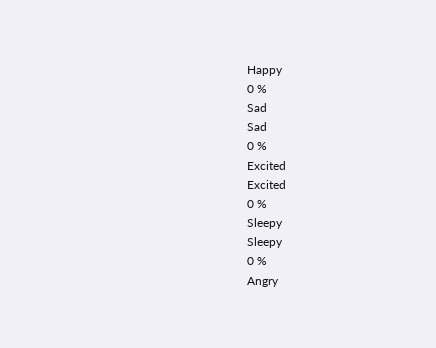Happy
0 %
Sad
Sad
0 %
Excited
Excited
0 %
Sleepy
Sleepy
0 %
Angry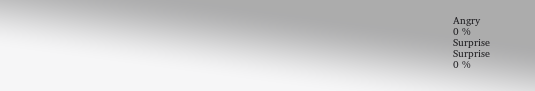Angry
0 %
Surprise
Surprise
0 %